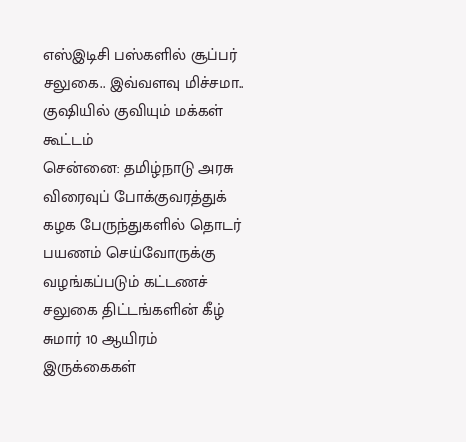எஸ்இடிசி பஸ்களில் சூப்பர் சலுகை.. இவ்வளவு மிச்சமா.. குஷியில் குவியும் மக்கள் கூட்டம்
சென்னை: தமிழ்நாடு அரசு விரைவுப் போக்குவரத்துக் கழக பேருந்துகளில் தொடர் பயணம் செய்வோருக்கு வழங்கப்படும் கட்டணச் சலுகை திட்டங்களின் கீழ் சுமார் 10 ஆயிரம் இருக்கைகள்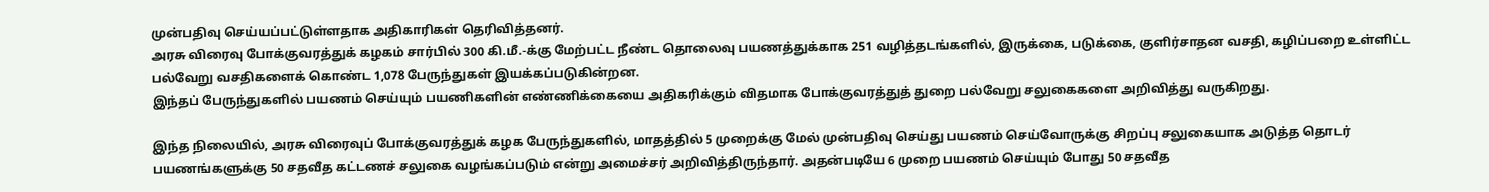முன்பதிவு செய்யப்பட்டுள்ளதாக அதிகாரிகள் தெரிவித்தனர்.
அரசு விரைவு போக்குவரத்துக் கழகம் சார்பில் 300 கி.மீ.-க்கு மேற்பட்ட நீண்ட தொலைவு பயணத்துக்காக 251 வழித்தடங்களில், இருக்கை, படுக்கை, குளிர்சாதன வசதி, கழிப்பறை உள்ளிட்ட பல்வேறு வசதிகளைக் கொண்ட 1,078 பேருந்துகள் இயக்கப்படுகின்றன.
இந்தப் பேருந்துகளில் பயணம் செய்யும் பயணிகளின் எண்ணிக்கையை அதிகரிக்கும் விதமாக போக்குவரத்துத் துறை பல்வேறு சலுகைகளை அறிவித்து வருகிறது.

இந்த நிலையில், அரசு விரைவுப் போக்குவரத்துக் கழக பேருந்துகளில், மாதத்தில் 5 முறைக்கு மேல் முன்பதிவு செய்து பயணம் செய்வோருக்கு சிறப்பு சலுகையாக அடுத்த தொடர் பயணங்களுக்கு 50 சதவீத கட்டணச் சலுகை வழங்கப்படும் என்று அமைச்சர் அறிவித்திருந்தார். அதன்படியே 6 முறை பயணம் செய்யும் போது 50 சதவீத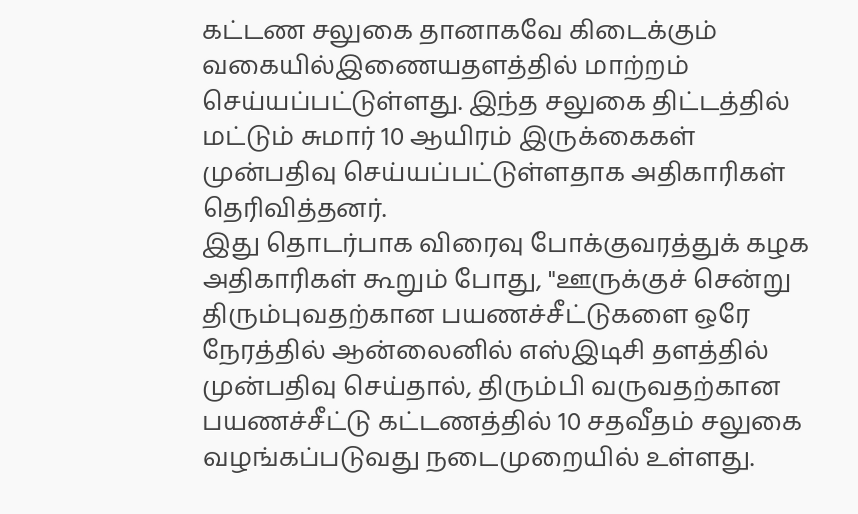கட்டண சலுகை தானாகவே கிடைக்கும் வகையில்இணையதளத்தில் மாற்றம் செய்யப்பட்டுள்ளது. இந்த சலுகை திட்டத்தில் மட்டும் சுமார் 10 ஆயிரம் இருக்கைகள் முன்பதிவு செய்யப்பட்டுள்ளதாக அதிகாரிகள் தெரிவித்தனர்.
இது தொடர்பாக விரைவு போக்குவரத்துக் கழக அதிகாரிகள் கூறும் போது, "ஊருக்குச் சென்று திரும்புவதற்கான பயணச்சீட்டுகளை ஒரே நேரத்தில் ஆன்லைனில் எஸ்இடிசி தளத்தில் முன்பதிவு செய்தால், திரும்பி வருவதற்கான பயணச்சீட்டு கட்டணத்தில் 10 சதவீதம் சலுகை வழங்கப்படுவது நடைமுறையில் உள்ளது.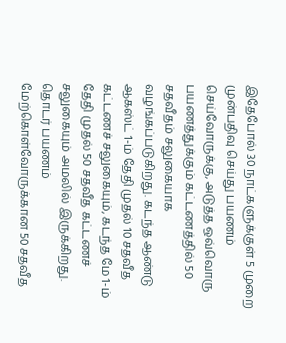இதேபோல் 30 நாட்களுக்குள் 5 முறை முன்பதிவு செய்து பயணம் செய்வோருக்கு, அடுத்த ஒவ்வொரு பயணத்துக்கும் கட்டணத்தில் 50 சதவீதம் சலுகையாக வழங்கப்படுகிறது. கடந்த ஆண்டு ஆகஸ்ட் 1-ம் தேதி முதல் 10 சதவீத கட்டணச் சலுகையும், கடந்த மே 1-ம் தேதி முதல் 50 சதவீத கட்டணச் சலுகையும் அமலில் இருக்கிறது.
தொடர் பயணம் மேற்கொள்வோருக்கான 50 சதவீத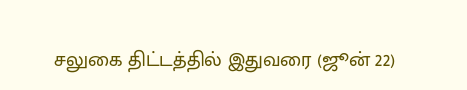சலுகை திட்டத்தில் இதுவரை (ஜூன் 22)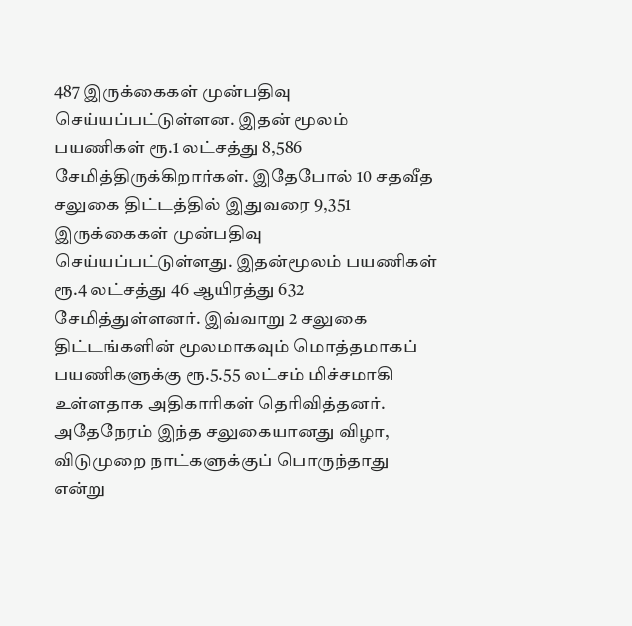487 இருக்கைகள் முன்பதிவு செய்யப்பட்டுள்ளன. இதன் மூலம் பயணிகள் ரூ.1 லட்சத்து 8,586 சேமித்திருக்கிறார்கள். இதேபோல் 10 சதவீத சலுகை திட்டத்தில் இதுவரை 9,351 இருக்கைகள் முன்பதிவு செய்யப்பட்டுள்ளது. இதன்மூலம் பயணிகள் ரூ.4 லட்சத்து 46 ஆயிரத்து 632 சேமித்துள்ளனர். இவ்வாறு 2 சலுகை திட்டங்களின் மூலமாகவும் மொத்தமாகப் பயணிகளுக்கு ரூ.5.55 லட்சம் மிச்சமாகி உள்ளதாக அதிகாரிகள் தெரிவித்தனர்.
அதேநேரம் இந்த சலுகையானது விழா, விடுமுறை நாட்களுக்குப் பொருந்தாது என்று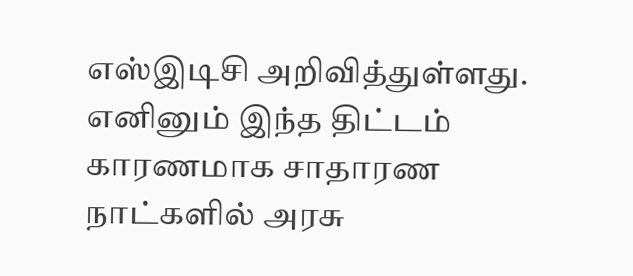எஸ்இடிசி அறிவித்துள்ளது. எனினும் இந்த திட்டம் காரணமாக சாதாரண நாட்களில் அரசு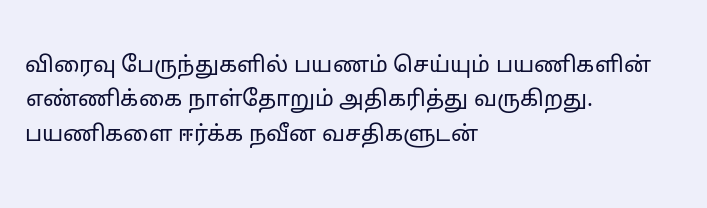விரைவு பேருந்துகளில் பயணம் செய்யும் பயணிகளின் எண்ணிக்கை நாள்தோறும் அதிகரித்து வருகிறது. பயணிகளை ஈர்க்க நவீன வசதிகளுடன்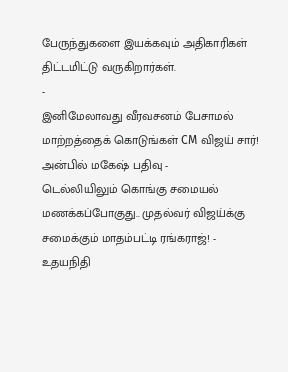பேருந்துகளை இயக்கவும் அதிகாரிகள் திட்டமிட்டு வருகிறார்கள்.
-
இனிமேலாவது வீரவசனம் பேசாமல் மாற்றத்தைக் கொடுங்கள் CM விஜய் சார்! அன்பில் மகேஷ் பதிவு -
டெல்லியிலும் கொங்கு சமையல் மணக்கப்போகுது.. முதல்வர் விஜய்க்கு சமைக்கும் மாதம்பட்டி ரங்கராஜ்! -
உதயநிதி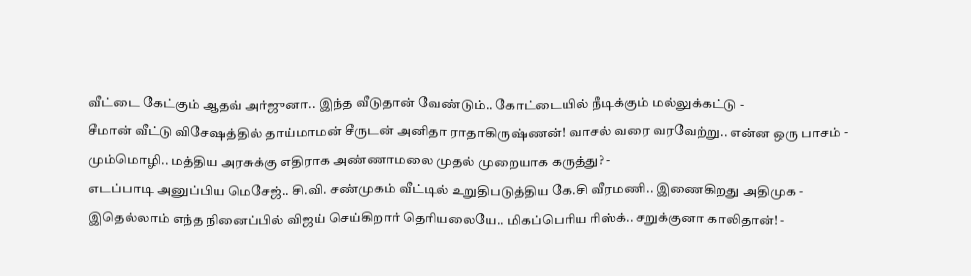வீட்டை கேட்கும் ஆதவ் அர்ஜுனா.. இந்த வீடுதான் வேண்டும்.. கோட்டையில் நீடிக்கும் மல்லுக்கட்டு -
சீமான் வீட்டு விசேஷத்தில் தாய்மாமன் சீருடன் அனிதா ராதாகிருஷ்ணன்! வாசல் வரை வரவேற்று.. என்ன ஒரு பாசம் -
மும்மொழி.. மத்திய அரசுக்கு எதிராக அண்ணாமலை முதல் முறையாக கருத்து? -
எடப்பாடி அனுப்பிய மெசேஜ்.. சி.வி. சண்முகம் வீட்டில் உறுதிபடுத்திய கே.சி வீரமணி.. இணைகிறது அதிமுக -
இதெல்லாம் எந்த நினைப்பில் விஜய் செய்கிறார் தெரியலையே.. மிகப்பெரிய ரிஸ்க்.. சறுக்குனா காலிதான்! -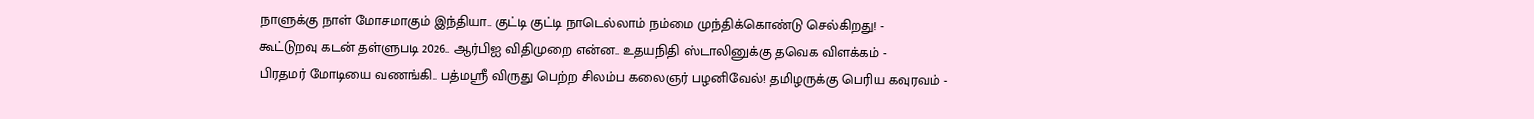நாளுக்கு நாள் மோசமாகும் இந்தியா.. குட்டி குட்டி நாடெல்லாம் நம்மை முந்திக்கொண்டு செல்கிறது! -
கூட்டுறவு கடன் தள்ளுபடி 2026.. ஆர்பிஐ விதிமுறை என்ன.. உதயநிதி ஸ்டாலினுக்கு தவெக விளக்கம் -
பிரதமர் மோடியை வணங்கி.. பத்மஸ்ரீ விருது பெற்ற சிலம்ப கலைஞர் பழனிவேல்! தமிழருக்கு பெரிய கவுரவம் -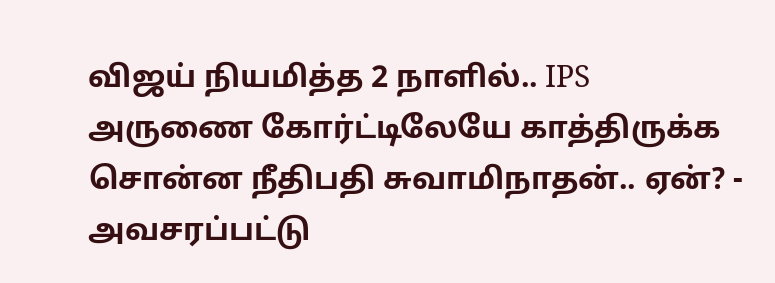விஜய் நியமித்த 2 நாளில்.. IPS அருணை கோர்ட்டிலேயே காத்திருக்க சொன்ன நீதிபதி சுவாமிநாதன்.. ஏன்? -
அவசரப்பட்டு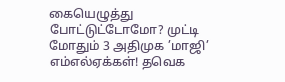கையெழுத்து போட்டுட்டோமோ? முட்டி மோதும் 3 அதிமுக ’மாஜி’ எம்எல்ஏக்கள்! தவெக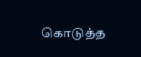கொடுத்த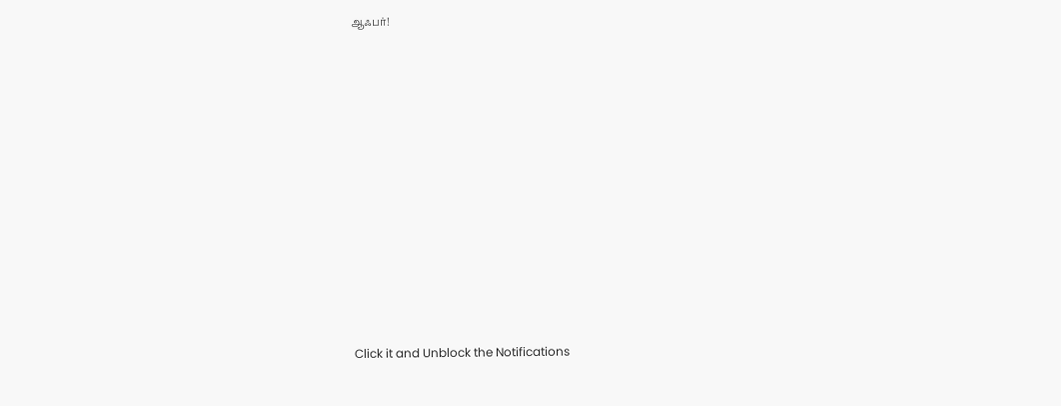ஆஃபர்!












Click it and Unblock the Notifications